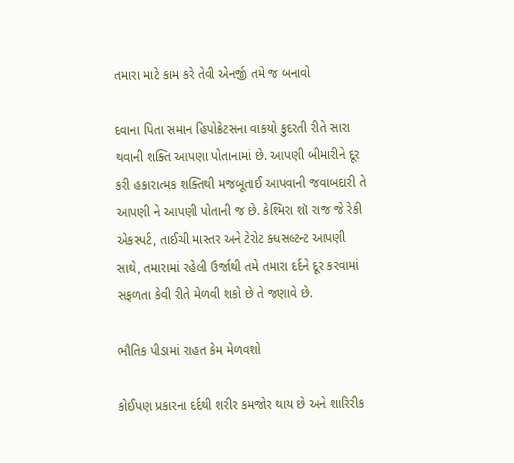તમારા માટે કામ કરે તેવી એનર્જી તમે જ બનાવો

દવાના પિતા સમાન હિપોક્રેટસના વાકયો કુદરતી રીતે સારા થવાની શક્તિ આપણા પોતાનામાં છે. આપણી બીમારીને દૂર કરી હકારાત્મક શક્તિથી મજબૂતાઈ આપવાની જવાબદારી તે આપણી ને આપણી પોતાની જ છે. કેશ્મિરા શૉ રાજ જે રેકી એકસ્પર્ટ, તાઈચી માસ્તર અને ટેરોટ ક્ધસલ્ટન્ટ આપણી સાથે, તમારામાં રહેલી ઉર્જાથી તમે તમારા દર્દને દૂર કરવામાં સફળતા કેવી રીતે મેળવી શકો છે તે જણાવે છે.

ભૌતિક પીડામાં રાહત કેમ મેળવશો

કોઈપણ પ્રકારના દર્દથી શરીર કમજોર થાય છે અને શારિરીક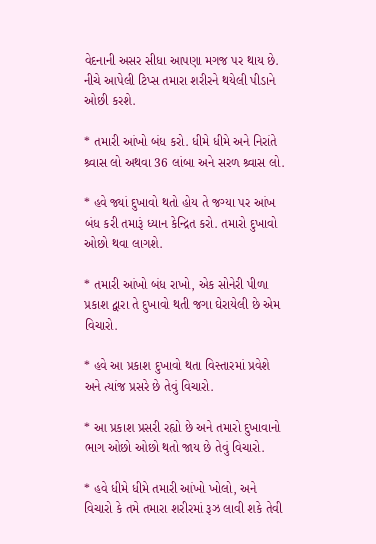વેદનાની અસર સીધા આપણા મગજ પર થાય છે. નીચે આપેલી ટિપ્સ તમારા શરીરને થયેલી પીડાને ઓછી કરશે.

* તમારી આંખો બંધ કરો. ધીમે ધીમે અને નિરાંતે શ્ર્વાસ લો અથવા 36 લાંબા અને સરળ શ્ર્વાસ લો.

* હવે જ્યાં દુખાવો થતો હોય તે જગ્યા પર આંખ બંધ કરી તમારૂં ધ્યાન કેન્દ્રિત કરો. તમારો દુખાવો ઓછો થવા લાગશે.

* તમારી આંખો બંધ રાખો, એક સોનેરી પીળા પ્રકાશ દ્વારા તે દુખાવો થતી જગા ઘેરાયેલી છે એમ વિચારો.

* હવે આ પ્રકાશ દુખાવો થતા વિસ્તારમાં પ્રવેશે અને ત્યાંજ પ્રસરે છે તેવું વિચારો.

* આ પ્રકાશ પ્રસરી રહ્યો છે અને તમારો દુખાવાનો ભાગ ઓછો ઓછો થતો જાય છે તેવું વિચારો.

* હવે ધીમે ધીમે તમારી આંખો ખોલો, અને વિચારો કે તમે તમારા શરીરમાં રૂઝ લાવી શકે તેવી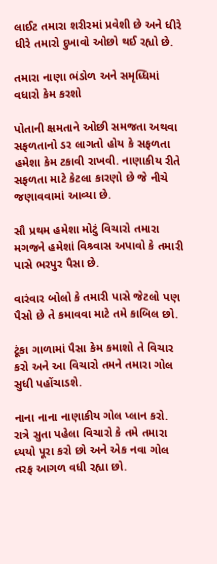લાઈટ તમારા શરીરમાં પ્રવેશી છે અને ધીરે ધીરે તમારો દુખાવો ઓછો થઈ રહ્યો છે.

તમારા નાણા ભંડોળ અને સમૃધ્ધિમાં વધારો કેમ કરશો

પોતાની ક્ષમતાને ઓછી સમજતા અથવા સફળતાનો ડર લાગતો હોય કે સફળતા હમેશા કેમ ટકાવી રાખવી. નાણાકીય રીતે સફળતા માટે કેટલા કારણો છે જે નીચે જણાવવામાં આવ્યા છે.

સૌ પ્રથમ હમેશા મોટું વિચારો તમારા મગજને હમેશાં વિશ્ર્વાસ અપાવો કે તમારી પાસે ભરપુર પૈસા છે.

વારંવાર બોલો કે તમારી પાસે જેટલો પણ પૈસો છે તે કમાવવા માટે તમે કાબિલ છો.

ટૂંકા ગાળામાં પૈસા કેમ કમાશો તે વિચાર કરો અને આ વિચારો તમને તમારા ગોલ સુધી પહોંચાડશે.

નાના નાના નાણાકીય ગોલ પ્લાન કરો. રાત્રે સુતા પહેલા વિચારો કે તમે તમારા ધ્યયો પૂરા કરો છો અને એક નવા ગોલ તરફ આગળ વધી રહ્યા છો.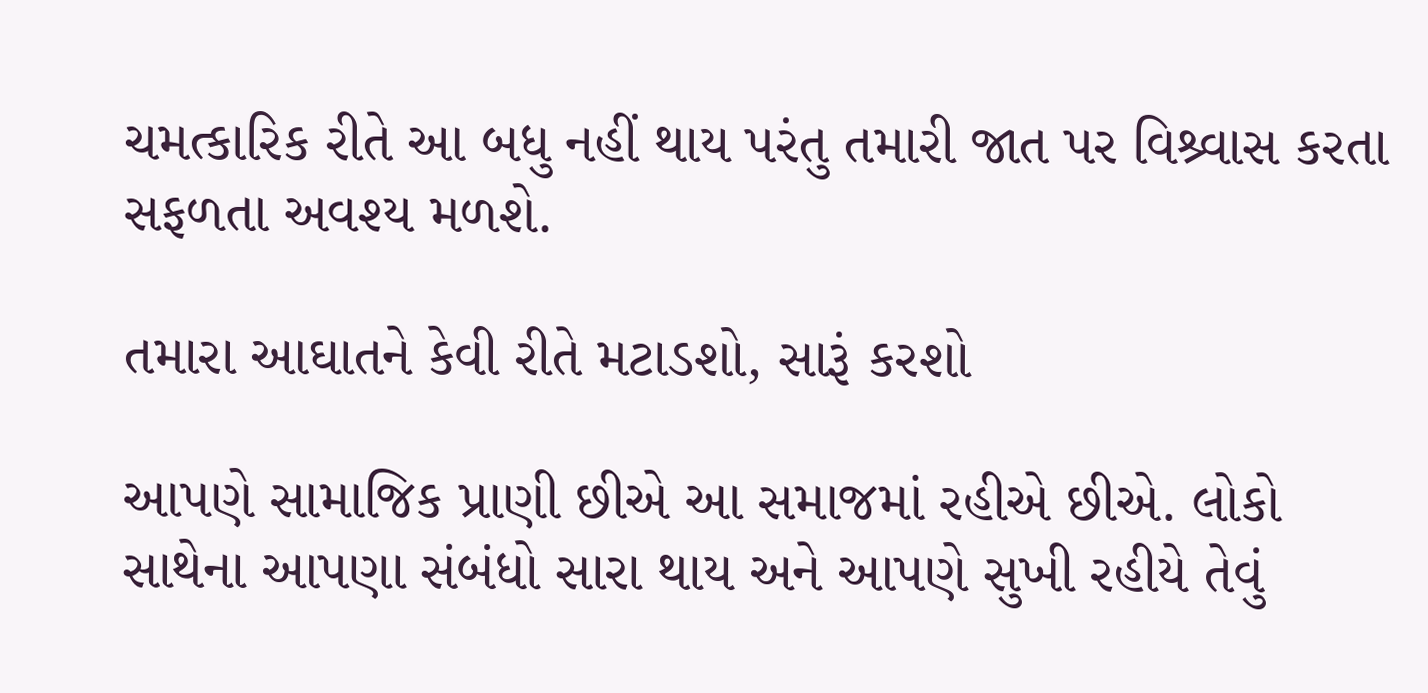ચમત્કારિક રીતે આ બધુ નહીં થાય પરંતુ તમારી જાત પર વિશ્ર્વાસ કરતા સફળતા અવશ્ય મળશે.

તમારા આઘાતને કેવી રીતે મટાડશો, સારૂં કરશો

આપણે સામાજિક પ્રાણી છીએ આ સમાજમાં રહીએ છીએ. લોકો સાથેના આપણા સંબંધો સારા થાય અને આપણે સુખી રહીયે તેવું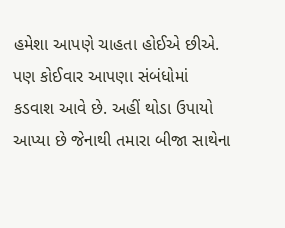હમેશા આપણે ચાહતા હોઈએ છીએ. પણ કોઈવાર આપણા સંબંધોમાં કડવાશ આવે છે. અહીં થોડા ઉપાયો આપ્યા છે જેનાથી તમારા બીજા સાથેના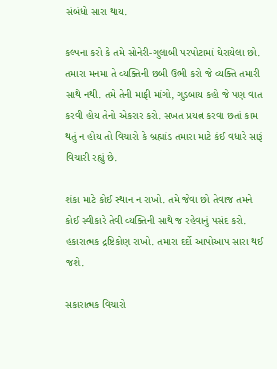સંબંધો સારા થાય.

કલ્પના કરો કે તમે સોનેરી-ગુલાબી પરપોટામાં ઘેરાયેલા છો. તમારા મનમા તે વ્યક્તિની છબી ઉભી કરો જે વ્યક્તિ તમારી સાથે નથી. તમે તેની માફી માંગો, ગુડબાય કહો જે પણ વાત કરવી હોય તેનો એકરાર કરો. સખત પ્રયત્ન કરવા છતાં કામ થતું ન હોય તો વિચારો કે બ્રહ્માંડ તમારા માટે કંઈ વધારે સારૂં વિચારી રહ્યું છે.

શંકા માટે કોઈ સ્થાન ન રાખો. તમે જેવા છો તેવાજ તમને કોઈ સ્વીકારે તેવી વ્યક્તિની સાથે જ રહેવાનું પસંદ કરો. હકારાત્મક દ્રષ્ટિકોણ રાખો. તમારા દર્દો આપોઆપ સારા થઈ જશે.

સકારાત્મક વિચારો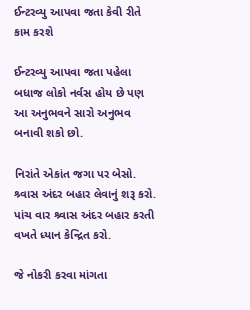ઈન્ટરવ્યુ આપવા જતા કેવી રીતે કામ કરશે

ઈન્ટરવ્યુ આપવા જતા પહેલા બધાજ લોકો નર્વસ હોય છે પણ આ અનુભવને સારો અનુભવ બનાવી શકો છો.

નિરાંતે એકાંત જગા પર બેસો. શ્ર્વાસ અંદર બહાર લેવાનું શરૂ કરો. પાંચ વાર શ્ર્વાસ અંદર બહાર કરતી વખતે ધ્યાન કેન્દ્રિત કરો.

જે નોકરી કરવા માંગતા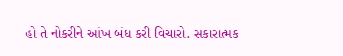હો તે નોકરીને આંખ બંધ કરી વિચારો. સકારાત્મક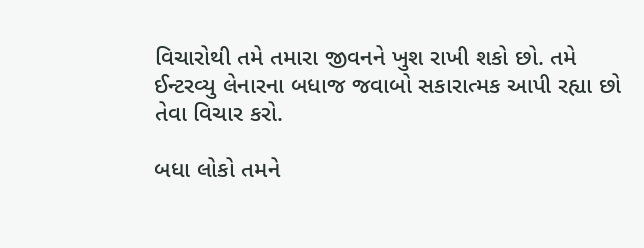વિચારોથી તમે તમારા જીવનને ખુશ રાખી શકો છો. તમે ઈન્ટરવ્યુ લેનારના બધાજ જવાબો સકારાત્મક આપી રહ્યા છો તેવા વિચાર કરો.

બધા લોકો તમને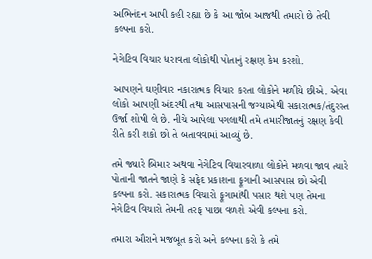અભિનંદન આપી કહી રહ્યા છે કે આ જોબ આજથી તમારો છે તેવી કલ્પના કરો.

નેગેટિવ વિચાર ધરાવતા લોકોથી પોતાનું રક્ષણ કેમ કરશો.

આપણને ઘણીવાર નકારાત્મક વિચાર કરતા લોકોને મળીયે છીએ. એવા લોકો આપણી અંદરથી તથા આસપાસની જગ્યાએથી સકારાત્મક/તંદુરસ્ત ઉર્જા શોષી લે છે. નીચે આપેલા પગલાથી તમે તમારીજાતનું રક્ષણ કેવી રીતે કરી શકો છો તે બતાવવામાં આવ્યું છે.

તમે જ્યારે બિમાર અથવા નેગેટિવ વિચારવાળા લોકોને મળવા જાવ ત્યારે પોતાની જાતને જાણે કે સફેદ પ્રકાશના ફૂગાની આસપાસ છો એવી કલ્પના કરો. સકારાત્મક વિચારો ફૂગામાંથી પસાર થશે પણ તેમના નેગેટિવ વિચારો તેમની તરફ પાછા વળશે એવી કલ્પના કરો.

તમારા ઔરાને મજબૂત કરો અને કલ્પના કરો કે તમે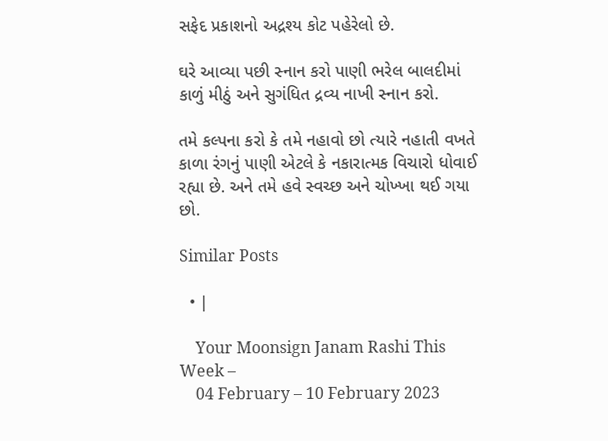સફેદ પ્રકાશનો અદ્રશ્ય કોટ પહેરેલો છે.

ઘરે આવ્યા પછી સ્નાન કરો પાણી ભરેલ બાલદીમાં કાળું મીઠું અને સુગંધિત દ્રવ્ય નાખી સ્નાન કરો.

તમે કલ્પના કરો કે તમે નહાવો છો ત્યારે નહાતી વખતે કાળા રંગનું પાણી એટલે કે નકારાત્મક વિચારો ધોવાઈ રહ્યા છે. અને તમે હવે સ્વચ્છ અને ચોખ્ખા થઈ ગયા છો.

Similar Posts

  • |

    Your Moonsign Janam Rashi This Week –
    04 February – 10 February 2023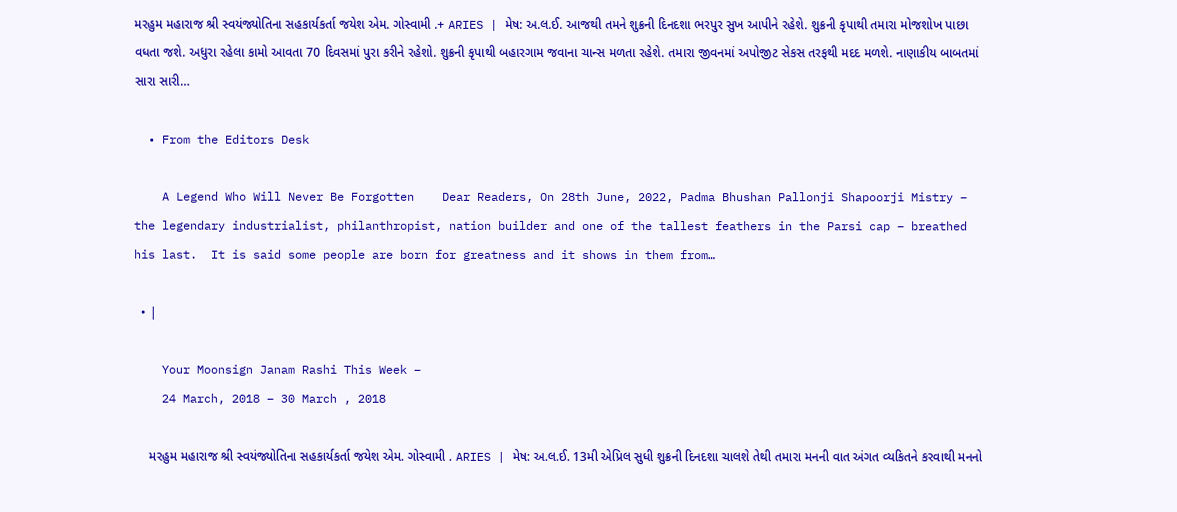મરહુમ મહારાજ શ્રી સ્વયંજ્યોતિના સહકાર્યકર્તા જયેશ એમ. ગોસ્વામી .+ ARIES | મેષ: અ.લ.ઈ. આજથી તમને શુક્રની દિનદશા ભરપુર સુખ આપીને રહેશે. શુક્રની કૃપાથી તમારા મોજશોખ પાછા વધતા જશે. અધુરા રહેલા કામો આવતા 70 દિવસમાં પુરા કરીને રહેશો. શુક્રની કૃપાથી બહારગામ જવાના ચાન્સ મળતા રહેશે. તમારા જીવનમાં અપોજીટ સેકસ તરફથી મદદ મળશે. નાણાકીય બાબતમાં સારા સારી…

  • From the Editors Desk

    A Legend Who Will Never Be Forgotten    Dear Readers, On 28th June, 2022, Padma Bhushan Pallonji Shapoorji Mistry – the legendary industrialist, philanthropist, nation builder and one of the tallest feathers in the Parsi cap – breathed his last.  It is said some people are born for greatness and it shows in them from…

  • |

    Your Moonsign Janam Rashi This Week –
    24 March, 2018 – 30 March , 2018

    મરહુમ મહારાજ શ્રી સ્વયંજ્યોતિના સહકાર્યકર્તા જયેશ એમ. ગોસ્વામી . ARIES | મેષ: અ.લ.ઈ. 13મી એપ્રિલ સુધી શુક્રની દિનદશા ચાલશે તેથી તમારા મનની વાત અંગત વ્યકિતને કરવાથી મનનો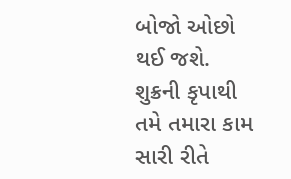બોજો ઓછો થઈ જશે. શુક્રની કૃપાથી તમે તમારા કામ સારી રીતે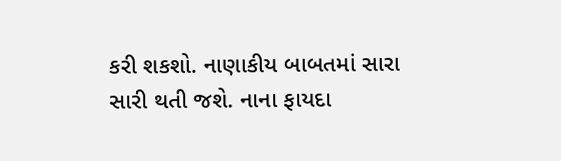કરી શકશો. નાણાકીય બાબતમાં સારા સારી થતી જશે. નાના ફાયદા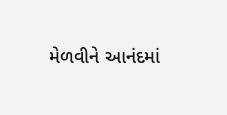મેળવીને આનંદમાં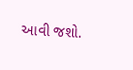આવી જશો.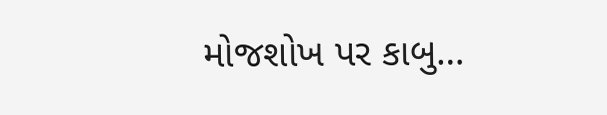મોજશોખ પર કાબુ…